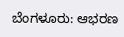ಬೆಂಗಳೂರು: ಆಭರಣ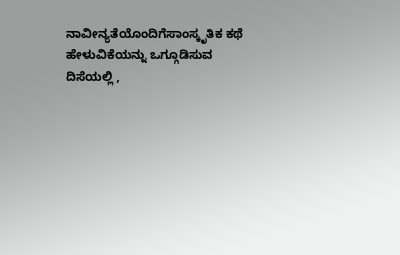ನಾವೀನ್ಯತೆಯೊಂದಿಗೆಸಾಂಸ್ಕೃತಿಕ ಕಥೆ ಹೇಳುವಿಕೆಯನ್ನು ಒಗ್ಗೂಡಿಸುವ ದಿಸೆಯಲ್ಲಿ ,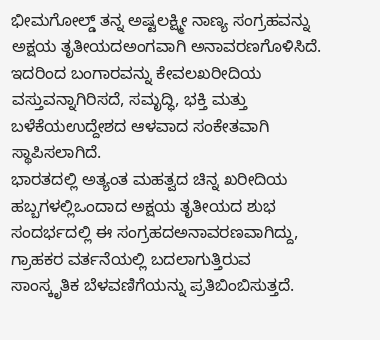ಭೀಮಗೋಲ್ಡ್ ತನ್ನ ಅಷ್ಟಲಕ್ಷ್ಮೀ ನಾಣ್ಯ ಸಂಗ್ರಹವನ್ನು ಅಕ್ಷಯ ತೃತೀಯದಅಂಗವಾಗಿ ಅನಾವರಣಗೊಳಿಸಿದೆ. ಇದರಿಂದ ಬಂಗಾರವನ್ನು ಕೇವಲಖರೀದಿಯ ವಸ್ತುವನ್ನಾಗಿರಿಸದೆ, ಸಮೃದ್ಧಿ, ಭಕ್ತಿ ಮತ್ತು ಬಳೆಕೆಯಉದ್ದೇಶದ ಆಳವಾದ ಸಂಕೇತವಾಗಿ ಸ್ಥಾಪಿಸಲಾಗಿದೆ.
ಭಾರತದಲ್ಲಿ ಅತ್ಯಂತ ಮಹತ್ವದ ಚಿನ್ನ ಖರೀದಿಯ ಹಬ್ಬಗಳಲ್ಲಿಒಂದಾದ ಅಕ್ಷಯ ತೃತೀಯದ ಶುಭ ಸಂದರ್ಭದಲ್ಲಿ ಈ ಸಂಗ್ರಹದಅನಾವರಣವಾಗಿದ್ದು, ಗ್ರಾಹಕರ ವರ್ತನೆಯಲ್ಲಿ ಬದಲಾಗುತ್ತಿರುವ ಸಾಂಸ್ಕೃತಿಕ ಬೆಳವಣಿಗೆಯನ್ನು ಪ್ರತಿಬಿಂಬಿಸುತ್ತದೆ.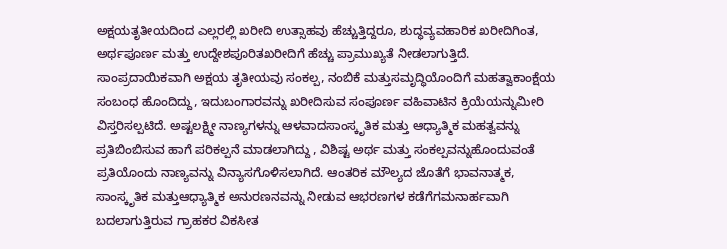ಅಕ್ಷಯತೃತೀಯದಿಂದ ಎಲ್ಲರಲ್ಲಿ ಖರೀದಿ ಉತ್ಸಾಹವು ಹೆಚ್ಚುತ್ತಿದ್ದರೂ, ಶುದ್ಧವ್ಯವಹಾರಿಕ ಖರೀದಿಗಿಂತ, ಅರ್ಥಪೂರ್ಣ ಮತ್ತು ಉದ್ದೇಶಪೂರಿತಖರೀದಿಗೆ ಹೆಚ್ಚು ಪ್ರಾಮುಖ್ಯತೆ ನೀಡಲಾಗುತ್ತಿದೆ.
ಸಾಂಪ್ರದಾಯಿಕವಾಗಿ ಅಕ್ಷಯ ತೃತೀಯವು ಸಂಕಲ್ಪ, ನಂಬಿಕೆ ಮತ್ತುಸಮೃದ್ಧಿಯೊಂದಿಗೆ ಮಹತ್ವಾಕಾಂಕ್ಷೆಯ ಸಂಬಂಧ ಹೊಂದಿದ್ದು, ಇದುಬಂಗಾರವನ್ನು ಖರೀದಿಸುವ ಸಂಪೂರ್ಣ ವಹಿವಾಟಿನ ಕ್ರಿಯೆಯನ್ನುಮೀರಿ ವಿಸ್ತರಿಸಲ್ಪಟಿದೆ. ಅಷ್ಟಲಕ್ಷ್ಮೀ ನಾಣ್ಯಗಳನ್ನು ಆಳವಾದಸಾಂಸ್ಕೃತಿಕ ಮತ್ತು ಆಧ್ಯಾತ್ಮಿಕ ಮಹತ್ವವನ್ನು ಪ್ರತಿಬಿಂಬಿಸುವ ಹಾಗೆ ಪರಿಕಲ್ಪನೆ ಮಾಡಲಾಗಿದ್ದು , ವಿಶಿಷ್ಟ ಅರ್ಥ ಮತ್ತು ಸಂಕಲ್ಪವನ್ನುಹೊಂದುವಂತೆ ಪ್ರತಿಯೊಂದು ನಾಣ್ಯವನ್ನು ವಿನ್ಯಾಸಗೊಳಿಸಲಾಗಿದೆ. ಆಂತರಿಕ ಮೌಲ್ಯದ ಜೊತೆಗೆ ಭಾವನಾತ್ಮಕ, ಸಾಂಸ್ಕೃತಿಕ ಮತ್ತುಆಧ್ಯಾತ್ಮಿಕ ಅನುರಣನವನ್ನು ನೀಡುವ ಆಭರಣಗಳ ಕಡೆಗೆಗಮನಾರ್ಹವಾಗಿ ಬದಲಾಗುತ್ತಿರುವ ಗ್ರಾಹಕರ ವಿಕಸೀತ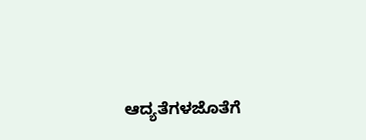ಆದ್ಯತೆಗಳಜೊತೆಗೆ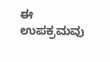ಈ ಉಪಕ್ರಮವು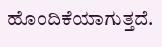ಹೊಂದಿಕೆಯಾಗುತ್ತದೆ.